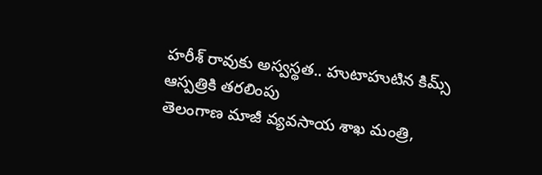హరీశ్ రావుకు అస్వస్థత.. హుటాహుటిన కిమ్స్ ఆస్పత్రికి తరలింపు
తెలంగాణ మాజీ వ్యవసాయ శాఖ మంత్రి,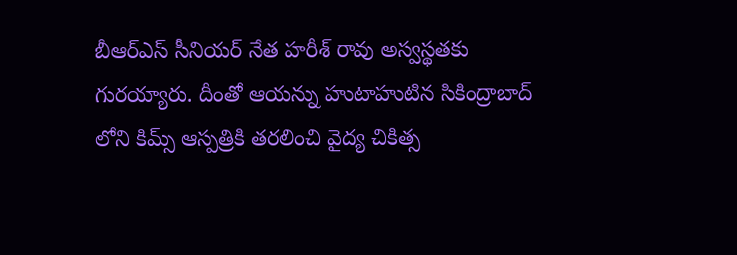బీఆర్ఎస్ సీనియర్ నేత హరీశ్ రావు అస్వస్థతకు గురయ్యారు. దీంతో ఆయన్ను హుటాహుటిన సికింద్రాబాద్ లోని కిమ్స్ ఆస్పత్రికి తరలించి వైద్య చికిత్స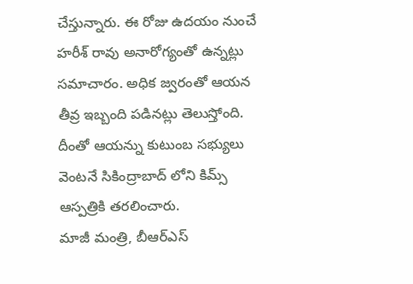చేస్తున్నారు. ఈ రోజు ఉదయం నుంచే హరీశ్ రావు అనారోగ్యంతో ఉన్నట్లు సమాచారం. అధిక జ్వరంతో ఆయన తీవ్ర ఇబ్బంది పడినట్లు తెలుస్తోంది. దీంతో ఆయన్ను కుటుంబ సభ్యులు వెంటనే సికింద్రాబాద్ లోని కిమ్స్ ఆస్పత్రికి తరలించారు.
మాజీ మంత్రి, బీఆర్ఎస్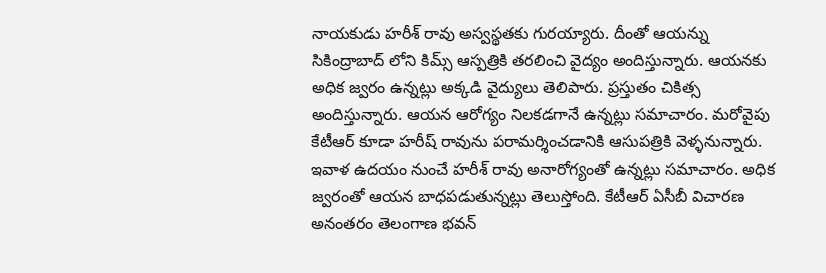నాయకుడు హరీశ్ రావు అస్వస్థతకు గురయ్యారు. దీంతో ఆయన్ను సికింద్రాబాద్ లోని కిమ్స్ ఆస్పత్రికి తరలించి వైద్యం అందిస్తున్నారు. ఆయనకు అధిక జ్వరం ఉన్నట్లు అక్కడి వైద్యులు తెలిపారు. ప్రస్తుతం చికిత్స అందిస్తున్నారు. ఆయన ఆరోగ్యం నిలకడగానే ఉన్నట్లు సమాచారం. మరోవైపు కేటీఆర్ కూడా హరీష్ రావును పరామర్శించడానికి ఆసుపత్రికి వెళ్ళనున్నారు.
ఇవాళ ఉదయం నుంచే హరీశ్ రావు అనారోగ్యంతో ఉన్నట్లు సమాచారం. అధిక జ్వరంతో ఆయన బాధపడుతున్నట్లు తెలుస్తోంది. కేటీఆర్ ఏసీబీ విచారణ అనంతరం తెలంగాణ భవన్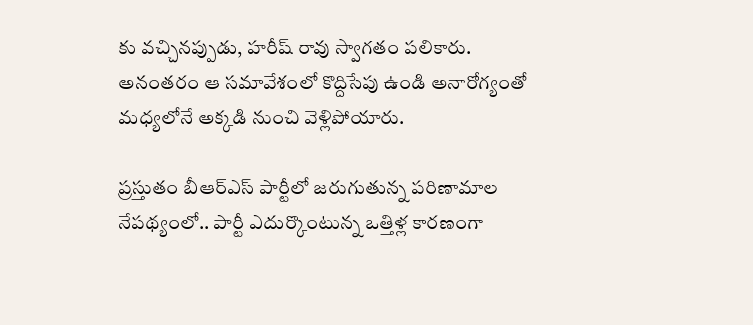కు వచ్చినప్పుడు, హరీష్ రావు స్వాగతం పలికారు. అనంతరం ఆ సమావేశంలో కొద్దిసేపు ఉండి అనారోగ్యంతో మధ్యలోనే అక్కడి నుంచి వెళ్లిపోయారు.

ప్రస్తుతం బీఆర్ఎస్ పార్టీలో జరుగుతున్న పరిణామాల నేపథ్యంలో.. పార్టీ ఎదుర్కొంటున్న ఒత్తిళ్ల కారణంగా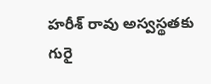హరీశ్ రావు అస్వస్థతకు గురై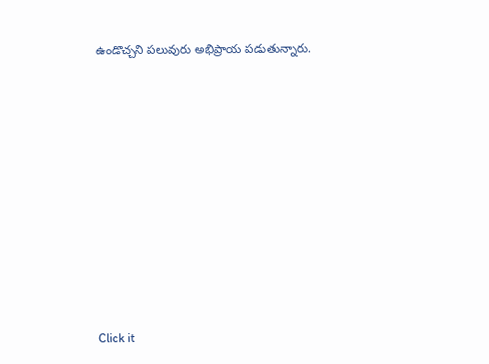ఉండొచ్చని పలువురు అభిప్రాయ పడుతున్నారు.












Click it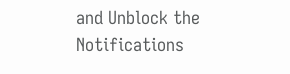and Unblock the Notifications